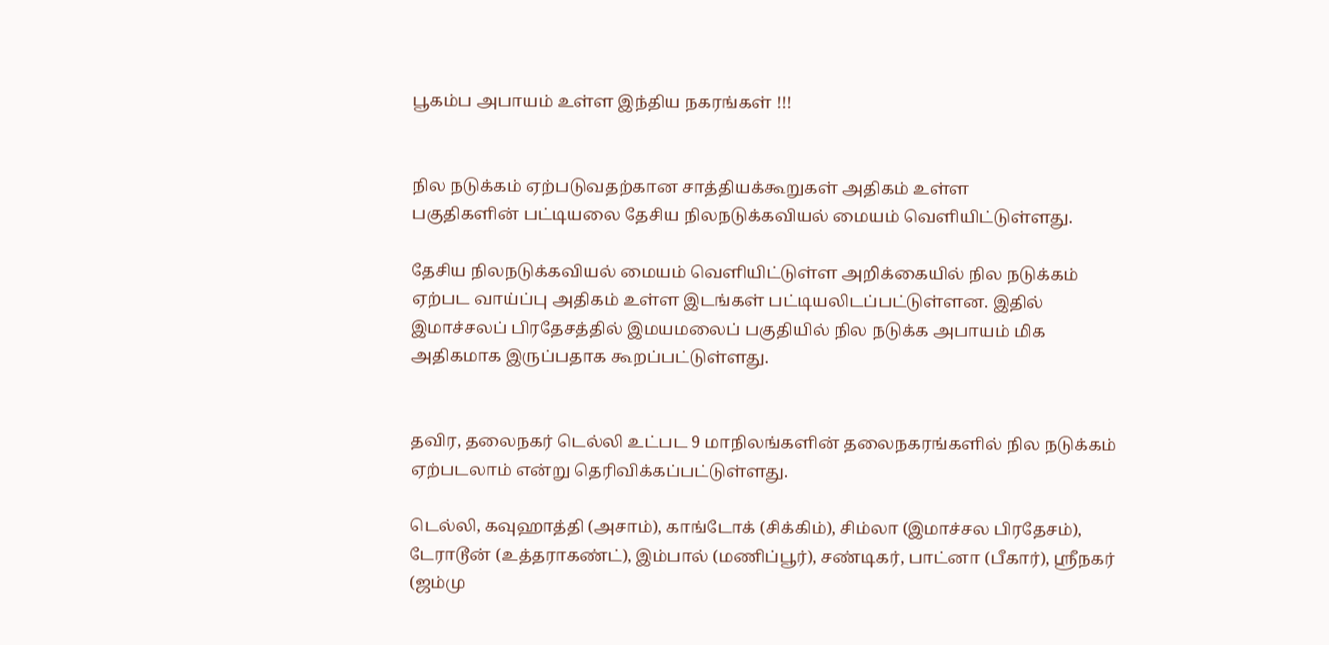பூகம்ப அபாயம் உள்ள இந்திய நகரங்கள் !!!


நில நடுக்கம் ஏற்படுவதற்கான சாத்தியக்கூறுகள் அதிகம் உள்ள
பகுதிகளின் பட்டியலை தேசிய நிலநடுக்கவியல் மையம் வெளியிட்டுள்ளது.

தேசிய நிலநடுக்கவியல் மையம் வெளியிட்டுள்ள அறிக்கையில் நில நடுக்கம் ஏற்பட வாய்ப்பு அதிகம் உள்ள இடங்கள் பட்டியலிடப்பட்டுள்ளன. இதில் இமாச்சலப் பிரதேசத்தில் இமயமலைப் பகுதியில் நில நடுக்க அபாயம் மிக அதிகமாக இருப்பதாக கூறப்பட்டுள்ளது.


தவிர, தலைநகர் டெல்லி உட்பட 9 மாநிலங்களின் தலைநகரங்களில் நில நடுக்கம் ஏற்படலாம் என்று தெரிவிக்கப்பட்டுள்ளது.

டெல்லி, கவுஹாத்தி (அசாம்), காங்டோக் (சிக்கிம்), சிம்லா (இமாச்சல பிரதேசம்), டேராடூன் (உத்தராகண்ட்), இம்பால் (மணிப்பூர்), சண்டிகர், பாட்னா (பீகார்), ஸ்ரீநகர் (ஜம்மு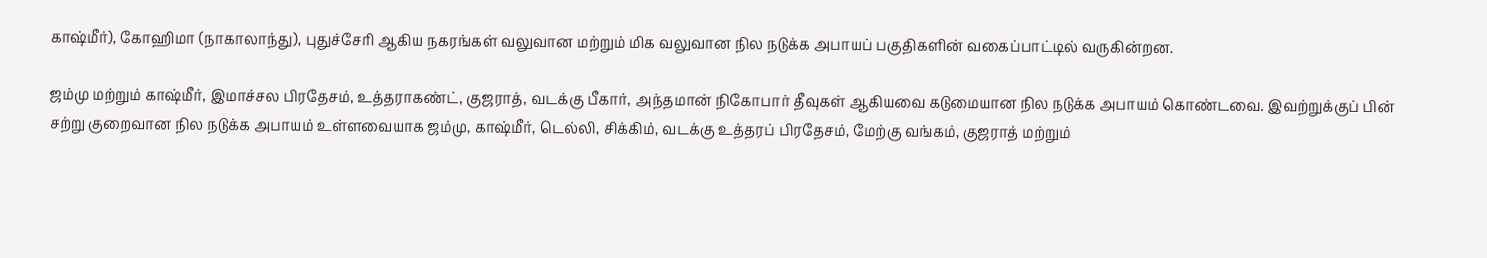காஷ்மீர்), கோஹிமா (நாகாலாந்து), புதுச்சேரி ஆகிய நகரங்கள் வலுவான மற்றும் மிக வலுவான நில நடுக்க அபாயப் பகுதிகளின் வகைப்பாட்டில் வருகின்றன.

ஜம்மு மற்றும் காஷ்மீர், இமாச்சல பிரதேசம், உத்தராகண்ட், குஜராத், வடக்கு பீகார், அந்தமான் நிகோபார் தீவுகள் ஆகியவை கடுமையான நில நடுக்க அபாயம் கொண்டவை. இவற்றுக்குப் பின் சற்று குறைவான நில நடுக்க அபாயம் உள்ளவையாக ஜம்மு, காஷ்மீர், டெல்லி, சிக்கிம், வடக்கு உத்தரப் பிரதேசம், மேற்கு வங்கம், குஜராத் மற்றும்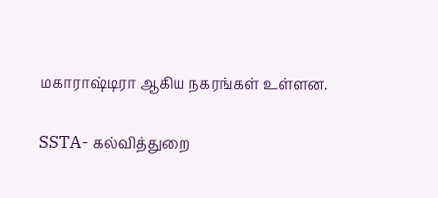மகாராஷ்டிரா ஆகிய நகரங்கள் உள்ளன.

SSTA- கல்வித்துறை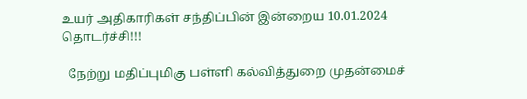உயர் அதிகாரிகள் சந்திப்பின் இன்றைய 10.01.2024 தொடர்ச்சி!!!

  நேற்று மதிப்புமிகு பள்ளி கல்வித்துறை முதன்மைச்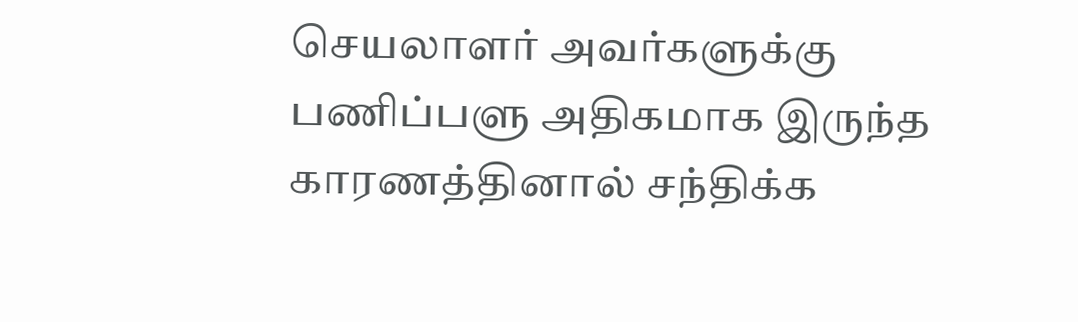செயலாளர் அவர்களுக்கு பணிப்பளு அதிகமாக இருந்த காரணத்தினால் சந்திக்க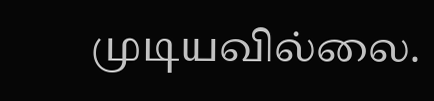முடியவில்லை.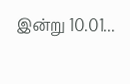இன்று 10.01...